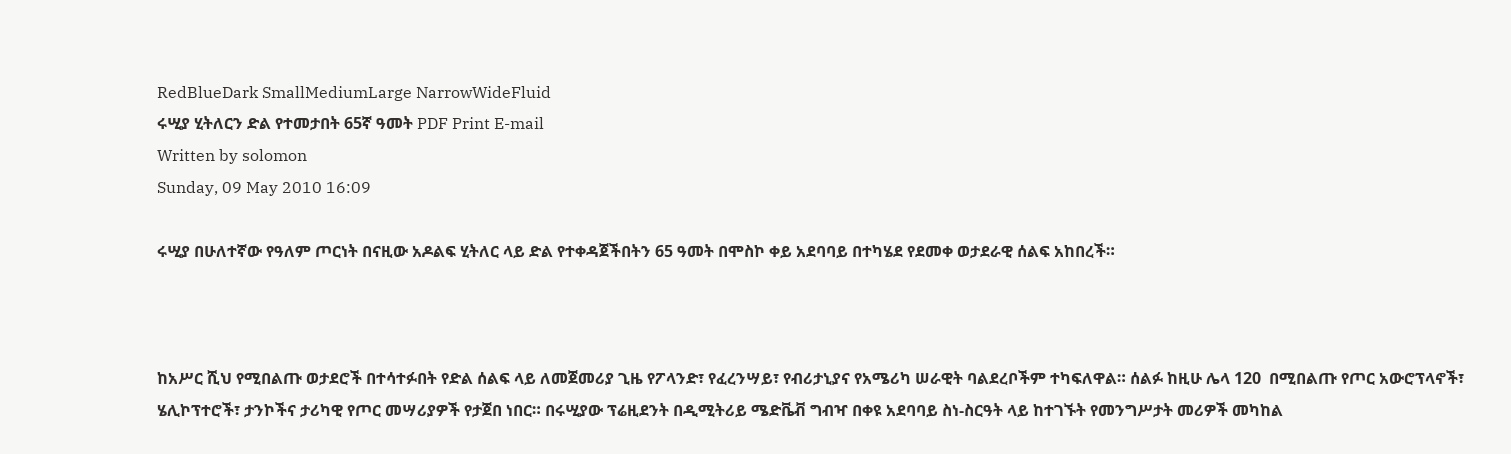RedBlueDark SmallMediumLarge NarrowWideFluid
ሩሢያ ሂትለርን ድል የተመታበት 65ኛ ዓመት PDF Print E-mail
Written by solomon
Sunday, 09 May 2010 16:09

ሩሢያ በሁለተኛው የዓለም ጦርነት በናዚው አዶልፍ ሂትለር ላይ ድል የተቀዳጀችበትን 65 ዓመት በሞስኮ ቀይ አደባባይ በተካሄደ የደመቀ ወታደራዊ ሰልፍ አከበረች።



ከአሥር ሺህ የሚበልጡ ወታደሮች በተሳተፉበት የድል ሰልፍ ላይ ለመጀመሪያ ጊዜ የፖላንድ፣ የፈረንሣይ፣ የብሪታኒያና የአሜሪካ ሠራዊት ባልደረቦችም ተካፍለዋል። ሰልፉ ከዚሁ ሌላ 120  በሚበልጡ የጦር አውሮፕላኖች፣ ሄሊኮፕተሮች፣ ታንኮችና ታሪካዊ የጦር መሣሪያዎች የታጀበ ነበር። በሩሢያው ፕሬዚደንት በዲሚትሪይ ሜድቬቭ ግብዣ በቀዩ አደባባይ ስነ-ስርዓት ላይ ከተገኙት የመንግሥታት መሪዎች መካከል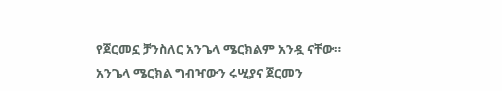የጀርመኗ ቻንስለር አንጌላ ሜርክልም አንዷ ናቸው። አንጌላ ሜርክል ግብዣውን ሩሢያና ጀርመን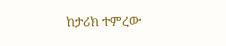ከታሪክ ተምረው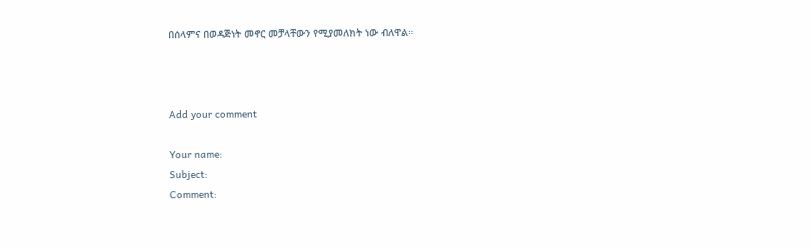በሰላምና በወዳጅነት መኖር መቻላቸውን የሚያመለክት ነው ብለዋል።



Add your comment

Your name:
Subject:
Comment: